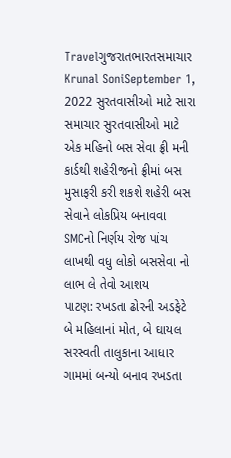Travelગુજરાતભારતસમાચાર Krunal SoniSeptember 1, 2022 સુરતવાસીઓ માટે સારા સમાચાર સુરતવાસીઓ માટે એક મહિનો બસ સેવા ફ્રી મની કાર્ડથી શહેરીજનો ફ્રીમાં બસ મુસાફરી કરી શકશે શહેરી બસ સેવાને લોકપ્રિય બનાવવા SMCનો નિર્ણય રોજ પાંચ લાખથી વધુ લોકો બસસેવા નો લાભ લે તેવો આશય
પાટણ: રખડતા ઢોરની અડફેટે બે મહિલાનાં મોત, બે ઘાયલ સરસ્વતી તાલુકાના આધાર ગામમાં બન્યો બનાવ રખડતા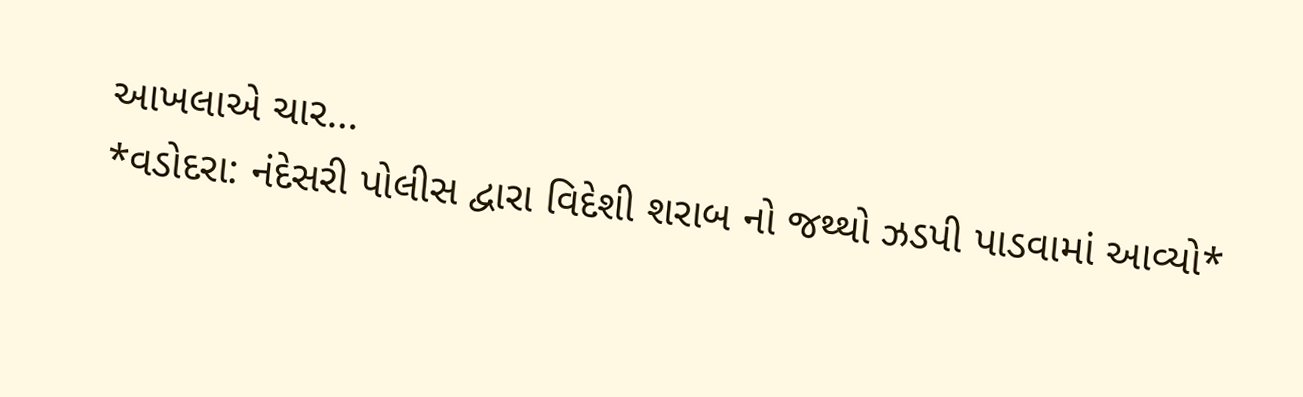આખલાએ ચાર…
*વડોદરા: નંદેસરી પોલીસ દ્વારા વિદેશી શરાબ નો જથ્થો ઝડપી પાડવામાં આવ્યો*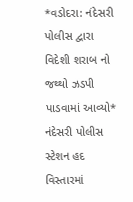*વડોદરા: નંદેસરી પોલીસ દ્વારા વિદેશી શરાબ નો જથ્થો ઝડપી પાડવામાં આવ્યો* નંદેસરી પોલીસ સ્ટેશન હદ વિસ્તારમાં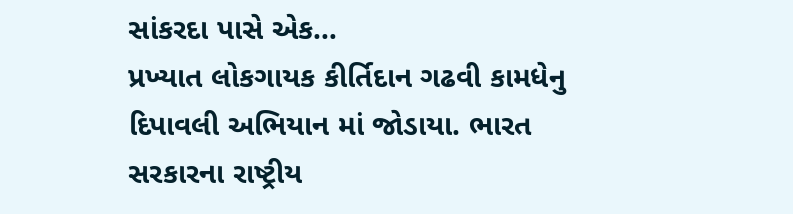સાંકરદા પાસે એક…
પ્રખ્યાત લોકગાયક કીર્તિદાન ગઢવી કામધેનુ દિપાવલી અભિયાન માં જોડાયા. ભારત સરકારના રાષ્ટ્રીય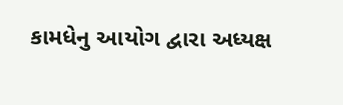કામધેનુ આયોગ દ્વારા અધ્યક્ષ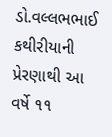ડો.વલ્લભભાઈ કથીરીયાની પ્રેરણાથી આ વર્ષે ૧૧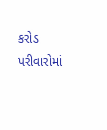કરોડ પરીવારોમાં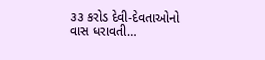૩૩ કરોડ દેવી-દેવતાઓનો વાસ ધરાવતી…